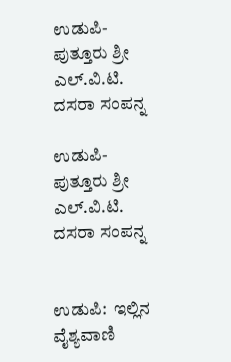ಉಡುಪಿ-ಪುತ್ತೂರು ಶ್ರೀ ಎಲ್.ವಿ.ಟಿ. ದಸರಾ ಸಂಪನ್ನ

ಉಡುಪಿ-ಪುತ್ತೂರು ಶ್ರೀ ಎಲ್.ವಿ.ಟಿ. ದಸರಾ ಸಂಪನ್ನ


ಉಡುಪಿ:  ಇಲ್ಲಿನ ವೈಶ್ಯವಾಣಿ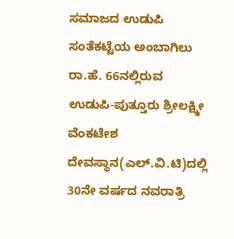ಸಮಾಜದ ಉಡುಪಿ ಸಂತೆಕಟ್ಟೆಯ ಅಂಬಾಗಿಲು ರಾ.ಹೆ. 66ನಲ್ಲಿರುವ  ಉಡುಪಿ-ಪುತ್ತೂರು ಶ್ರೀಲಕ್ಷ್ಮೀ ವೆಂಕಟೇಶ ದೇವಸ್ಥಾನ(ಎಲ್.ವಿ.ಟಿ)ದಲ್ಲಿ 30ನೇ ವರ್ಷದ ನವರಾತ್ರಿ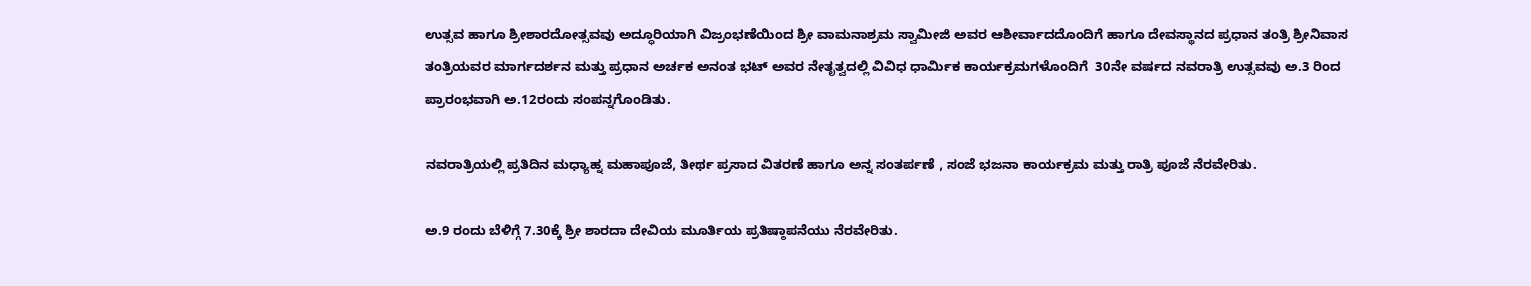ಉತ್ಸವ ಹಾಗೂ ಶ್ರೀಶಾರದೋತ್ಸವವು ಅದ್ಧೂರಿಯಾಗಿ ವಿಜ್ರಂಭಣೆಯಿಂದ ಶ್ರೀ ವಾಮನಾಶ್ರಮ ಸ್ವಾಮೀಜಿ ಅವರ ಆಶೀರ್ವಾದದೊಂದಿಗೆ ಹಾಗೂ ದೇವಸ್ಥಾನದ ಪ್ರಧಾನ ತಂತ್ರಿ ಶ್ರೀನಿವಾಸ ತಂತ್ರಿಯವರ ಮಾರ್ಗದರ್ಶನ ಮತ್ತು ಪ್ರಧಾನ ಅರ್ಚಕ ಅನಂತ ಭಟ್ ಅವರ ನೇತೃತ್ವದಲ್ಲಿ ವಿವಿಧ ಧಾರ್ಮಿಕ ಕಾರ್ಯಕ್ರಮಗಳೊಂದಿಗೆ  30ನೇ ವರ್ಷದ ನವರಾತ್ರಿ ಉತ್ಸವವು ಅ.3 ರಿಂದ ಪ್ರಾರಂಭವಾಗಿ ಅ.12ರಂದು ಸಂಪನ್ನಗೊಂಡಿತು.

ನವರಾತ್ರಿಯಲ್ಲಿ ಪ್ರತಿದಿನ ಮಧ್ಯಾಹ್ನ ಮಹಾಪೂಜೆ, ತೀರ್ಥ ಪ್ರಸಾದ ವಿತರಣೆ ಹಾಗೂ ಅನ್ನ ಸಂತರ್ಪಣೆ , ಸಂಜೆ ಭಜನಾ ಕಾರ್ಯಕ್ರಮ ಮತ್ತು ರಾತ್ರಿ ಪೂಜೆ ನೆರವೇರಿತು.

ಅ.9 ರಂದು ಬೆಳಿಗ್ಗೆ 7.30ಕ್ಕೆ ಶ್ರೀ ಶಾರದಾ ದೇವಿಯ ಮೂರ್ತಿಯ ಪ್ರತಿಷ್ಠಾಪನೆಯು ನೆರವೇರಿತು.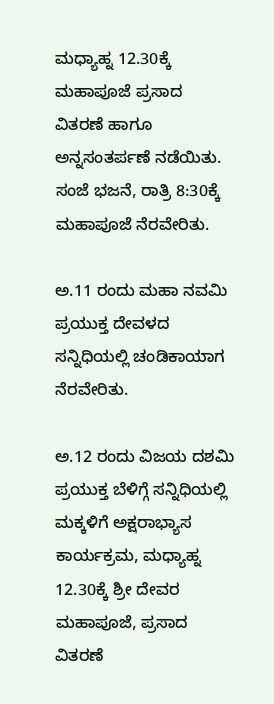ಮಧ್ಯಾಹ್ನ 12.30ಕ್ಕೆ ಮಹಾಪೂಜೆ ಪ್ರಸಾದ ವಿತರಣೆ ಹಾಗೂ ಅನ್ನಸಂತರ್ಪಣೆ ನಡೆಯಿತು. ಸಂಜೆ ಭಜನೆ, ರಾತ್ರಿ 8:30ಕ್ಕೆ ಮಹಾಪೂಜೆ ನೆರವೇರಿತು.

ಅ.11 ರಂದು ಮಹಾ ನವಮಿ ಪ್ರಯುಕ್ತ ದೇವಳದ ಸನ್ನಿಧಿಯಲ್ಲಿ ಚಂಡಿಕಾಯಾಗ ನೆರವೇರಿತು.

ಅ.12 ರಂದು ವಿಜಯ ದಶಮಿ ಪ್ರಯುಕ್ತ ಬೆಳಿಗ್ಗೆ ಸನ್ನಿಧಿಯಲ್ಲಿ ಮಕ್ಕಳಿಗೆ ಅಕ್ಷರಾಭ್ಯಾಸ ಕಾರ್ಯಕ್ರಮ, ಮಧ್ಯಾಹ್ನ 12.30ಕ್ಕೆ ಶ್ರೀ ದೇವರ ಮಹಾಪೂಜೆ, ಪ್ರಸಾದ ವಿತರಣೆ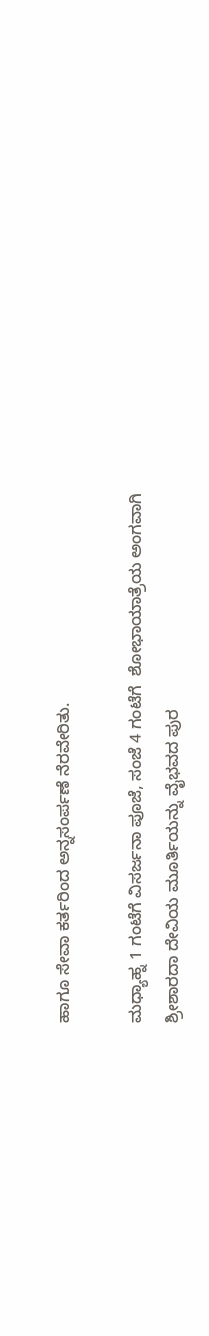ಹಾಗೂ ಸೇವಾ ಕರ್ತರಿಂದ ಅನ್ನಸಂರ್ಪಣೆ ನೆರವೇರಿತು.

ಮಧ್ಯಾಹ್ನ 1 ಗಂಟೆಗೆ ವಿಸರ್ಜನಾ ಪೂಜೆ, ಸಂಜೆ 4 ಗಂಟೆಗೆ  ಶೋಭಾಯಾತ್ರೆಯ ಅಂಗವಾಗಿ ಶ್ರೀಶಾರದಾ ದೇವಿಯ ಮೂರ್ತಿಯನ್ನು ವೈಭವದ ಪುರ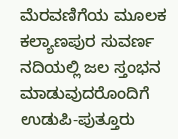ಮೆರವಣಿಗೆಯ ಮೂಲಕ ಕಲ್ಯಾಣಪುರ ಸುವರ್ಣ ನದಿಯಲ್ಲಿ ಜಲ ಸ್ತಂಭನ ಮಾಡುವುದರೊಂದಿಗೆ ಉಡುಪಿ-ಪುತ್ತೂರು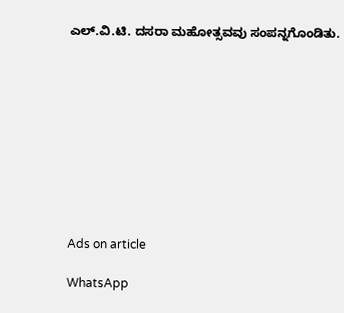ಎಲ್.ವಿ.ಟಿ. ದಸರಾ ಮಹೋತ್ಸವವು ಸಂಪನ್ನಗೊಂಡಿತು.










Ads on article

WhatsApp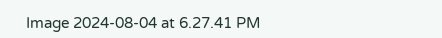Image 2024-08-04 at 6.27.41 PM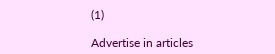(1)

Advertise in articles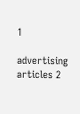1

advertising articles 2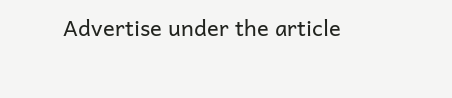Advertise under the article